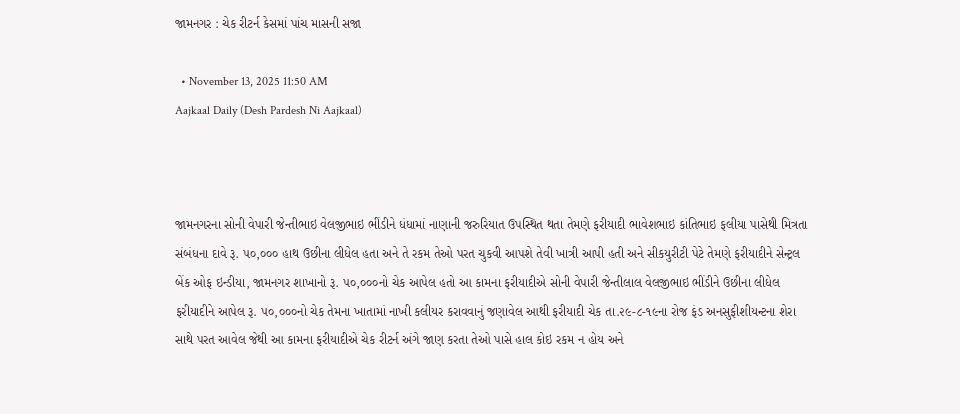જામનગર : ચેક રીટર્ન કેસમાં પાંચ માસની સજા

  • November 13, 2025 11:50 AM
Aajkaal Daily (Desh Pardesh Ni Aajkaal)



જામનગરના સોની વેપારી જેન્તીભાઇ વેલજીભાઇ ભીંડીને ધંધામાં નાણાની જરુરિયાત ઉપસ્થિત થતા તેમણે ફરીયાદી ભાવેશભાઇ કાંતિભાઇ ફલીયા પાસેથી મિત્રતા સંબંધના દાવે રૂ. ૫૦,૦૦૦ હાથ ઉછીના લીધેલ હતા અને તે રકમ તેઓ પરત ચુકવી આપશે તેવી ખાત્રી આપી હતી અને સીકયુરીટી પેટે તેમણે ફરીયાદીને સેન્ટ્રલ બેંક ઓફ ઇન્ડીયા, જામનગર શાખાનો રૂ. ૫૦,૦૦૦નો ચેક આપેલ હતો આ કામના ફરીયાદીએ સોની વેપારી જેન્તીલાલ વેલજીભાઇ ભીંડીને ઉછીના લીધેલ ફરીયાદીને આપેલ રૂ. ૫૦,૦૦૦નો ચેક તેમના ખાતામાં નાખી કલીયર કરાવવાનું જણાવેલ આથી ફરીયાદી ચેક તા.૨૯-૮-૧૯ના રોજ ફંડ અનસુફીશીયન્ટના શેરા સાથે પરત આવેલ જેથી આ કામના ફરીયાદીએ ચેક રીટર્ન અંગે જાણ કરતા તેઓ પાસે હાલ કોઇ રકમ ન હોય અને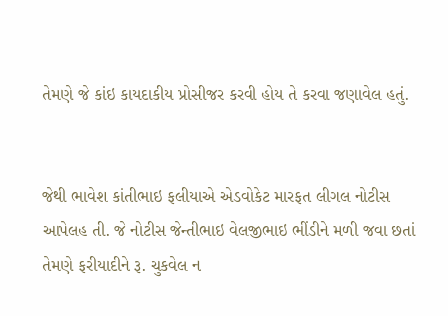તેમણે જે કાંઇ કાયદાકીય પ્રોસીજર કરવી હોય તે કરવા જણાવેલ હતું.


જેથી ભાવેશ કાંતીભાઇ ફલીયાએ એડવોકેટ મારફત લીગલ નોટીસ આપેલહ તી. જે નોટીસ જેન્તીભાઇ વેલજીભાઇ ભીંડીને મળી જવા છતાં તેમણે ફરીયાદીને રૂ. ચુકવેલ ન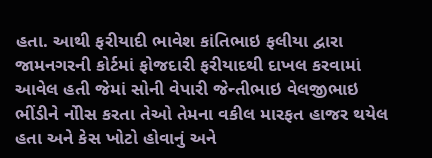હતા. આથી ફરીયાદી ભાવેશ કાંતિભાઇ ફલીયા દ્વારા જામનગરની કોર્ટમાં ફોજદારી ફરીયાદથી દાખલ કરવામાં આવેલ હતી જેમાં સોની વેપારી જેન્તીભાઇ વેલજીભાઇ ભીંડીને નોીસ કરતા તેઓ તેમના વકીલ મારફત હાજર થયેલ હતા અને કેસ ખોટો હોવાનું અને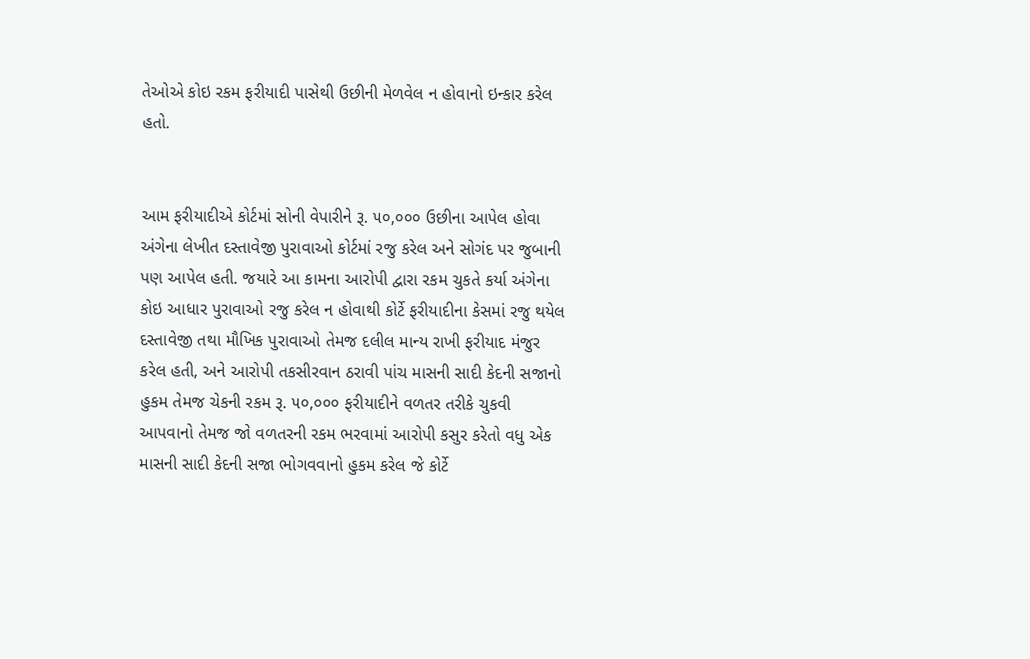તેઓએ કોઇ રકમ ફરીયાદી પાસેથી ઉછીની મેળવેલ ન હોવાનો ઇન્કાર કરેલ હતો.


આમ ફરીયાદીએ કોર્ટમાં સોની વેપારીને રૂ. ૫૦,૦૦૦ ઉછીના આપેલ હોવા અંગેના લેખીત દસ્તાવેજી પુરાવાઓ કોર્ટમાં રજુ કરેલ અને સોગંદ પર જુબાની પણ આપેલ હતી. જયારે આ કામના આરોપી દ્વારા રકમ ચુકતે કર્યા અંગેના કોઇ આધાર પુરાવાઓ રજુ કરેલ ન હોવાથી કોર્ટે ફરીયાદીના કેસમાં રજુ થયેલ દસ્તાવેજી તથા મૌખિક પુરાવાઓ તેમજ દલીલ માન્ય રાખી ફરીયાદ મંજુર કરેલ હતી, અને આરોપી તકસીરવાન ઠરાવી પાંચ માસની સાદી કેદની સજાનો હુકમ તેમજ ચેકની રકમ રૂ. ૫૦,૦૦૦ ફરીયાદીને વળતર તરીકે ચુકવી આપવાનો તેમજ જો વળતરની રકમ ભરવામાં આરોપી કસુર કરેતો વધુ એક માસની સાદી કેદની સજા ભોગવવાનો હુકમ કરેલ જે કોર્ટે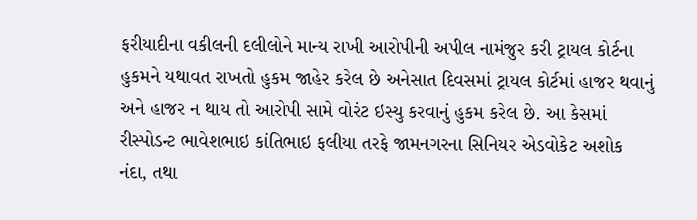ફરીયાદીના વકીલની દલીલોને માન્ય રાખી આરોપીની અપીલ નામંજુર કરી ટ્રાયલ કોર્ટના હુકમને યથાવત રાખતો હુકમ જાહેર કરેલ છે અનેસાત દિવસમાં ટ્રાયલ કોર્ટમાં હાજર થવાનું અને હાજર ન થાય તો આરોપી સામે વોરંટ ઇસ્યુ કરવાનું હુકમ કરેલ છે. આ કેસમાં રીસ્પોડન્ટ ભાવેશભાઇ કાંતિભાઇ ફલીયા તરફે જામનગરના સિનિયર એડવોકેટ અશોક નંદા, તથા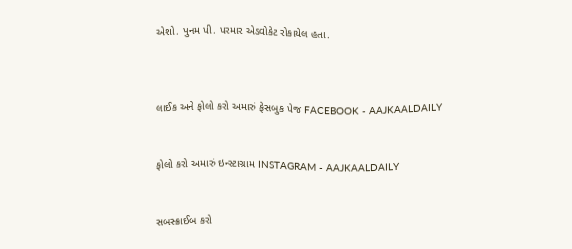એશો. પુનમ પી. પરમાર એડવોકેટ રોકાયેલ હતા.



લાઈક અને ફોલો કરો અમારું ફેસબુક પેજ FACEBOOK - AAJKAALDAILY


ફોલો કરો અમારું ઇન્સ્ટાગ્રામ INSTAGRAM - AAJKAALDAILY


સબસ્ક્રાઈબ કરો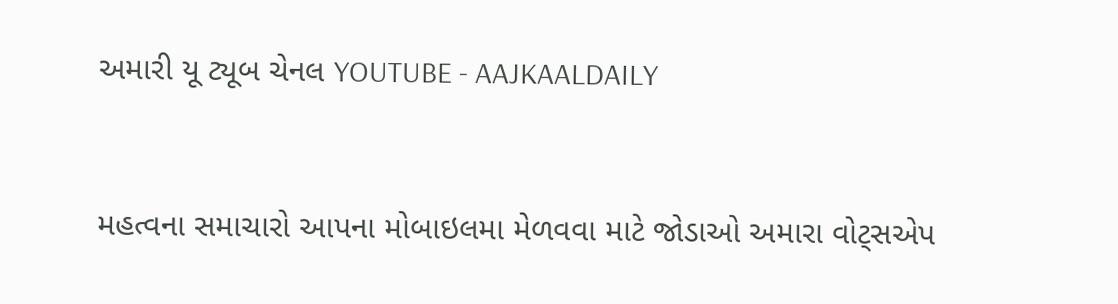અમારી યૂ ટ્યૂબ ચેનલ YOUTUBE - AAJKAALDAILY


મહત્વના સમાચારો આપના મોબાઇલમા મેળવવા માટે જોડાઓ અમારા વોટ્સએપ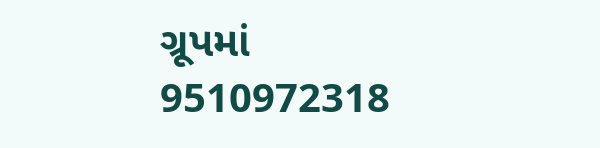ગ્રૂપમાં  9510972318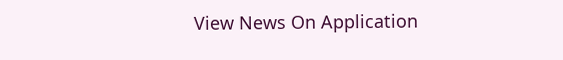View News On Application